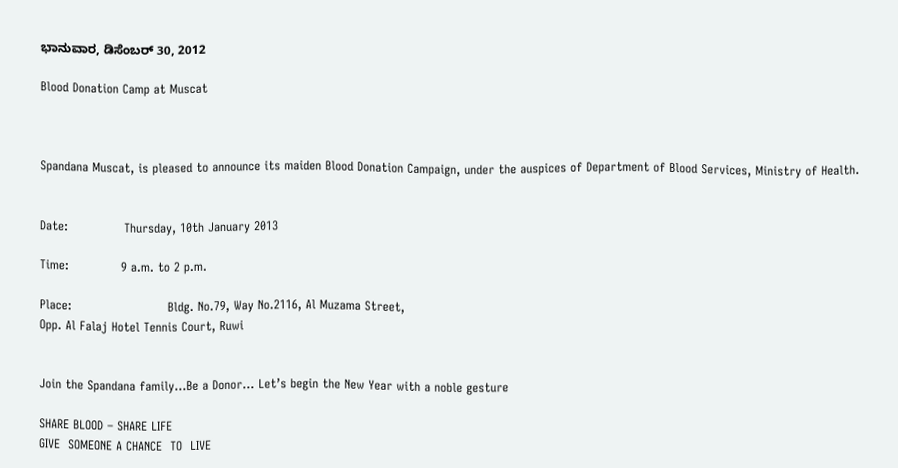ಭಾನುವಾರ, ಡಿಸೆಂಬರ್ 30, 2012

Blood Donation Camp at Muscat



Spandana Muscat, is pleased to announce its maiden Blood Donation Campaign, under the auspices of Department of Blood Services, Ministry of Health.


Date:              Thursday, 10th January 2013

Time:             9 a.m. to 2 p.m.

Place:                        Bldg. No.79, Way No.2116, Al Muzama Street,
Opp. Al Falaj Hotel Tennis Court, Ruwi


Join the Spandana family…Be a Donor… Let’s begin the New Year with a noble gesture

SHARE BLOOD – SHARE LIFE
GIVE  SOMEONE A CHANCE  TO  LIVE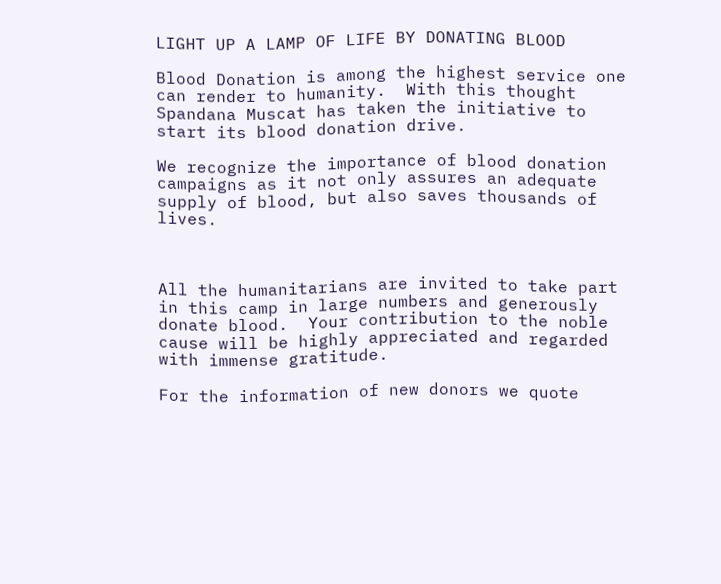LIGHT UP A LAMP OF LIFE BY DONATING BLOOD

Blood Donation is among the highest service one can render to humanity.  With this thought Spandana Muscat has taken the initiative to start its blood donation drive.

We recognize the importance of blood donation campaigns as it not only assures an adequate supply of blood, but also saves thousands of lives.



All the humanitarians are invited to take part in this camp in large numbers and generously donate blood.  Your contribution to the noble cause will be highly appreciated and regarded with immense gratitude.

For the information of new donors we quote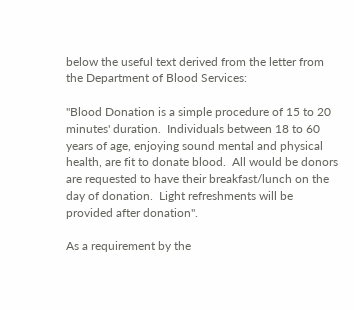below the useful text derived from the letter from the Department of Blood Services:

"Blood Donation is a simple procedure of 15 to 20 minutes' duration.  Individuals between 18 to 60 years of age, enjoying sound mental and physical health, are fit to donate blood.  All would be donors are requested to have their breakfast/lunch on the day of donation.  Light refreshments will be provided after donation".

As a requirement by the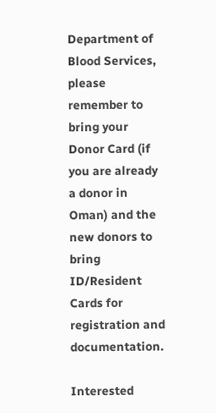Department of Blood Services, please remember to bring your Donor Card (if you are already a donor in Oman) and the new donors to bring ID/Resident Cards for registration and documentation.

Interested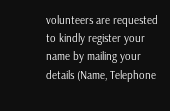volunteers are requested to kindly register your name by mailing your details (Name, Telephone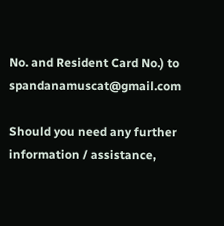No. and Resident Card No.) to spandanamuscat@gmail.com

Should you need any further information / assistance,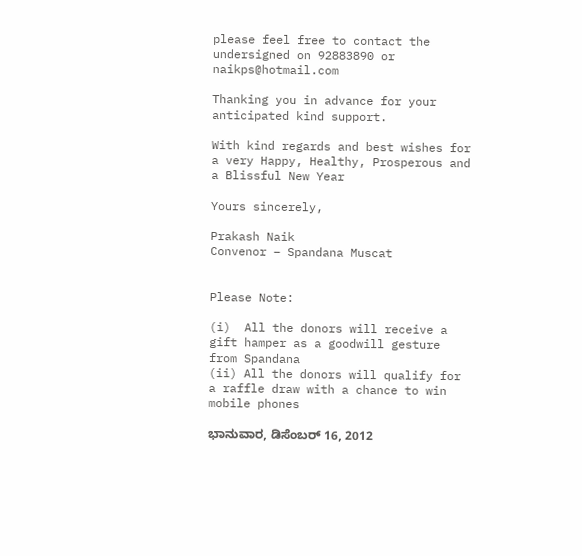please feel free to contact the undersigned on 92883890 or naikps@hotmail.com

Thanking you in advance for your anticipated kind support.

With kind regards and best wishes for a very Happy, Healthy, Prosperous and a Blissful New Year

Yours sincerely,

Prakash Naik
Convenor – Spandana Muscat


Please Note:

(i)  All the donors will receive a gift hamper as a goodwill gesture from Spandana
(ii) All the donors will qualify for a raffle draw with a chance to win mobile phones

ಭಾನುವಾರ, ಡಿಸೆಂಬರ್ 16, 2012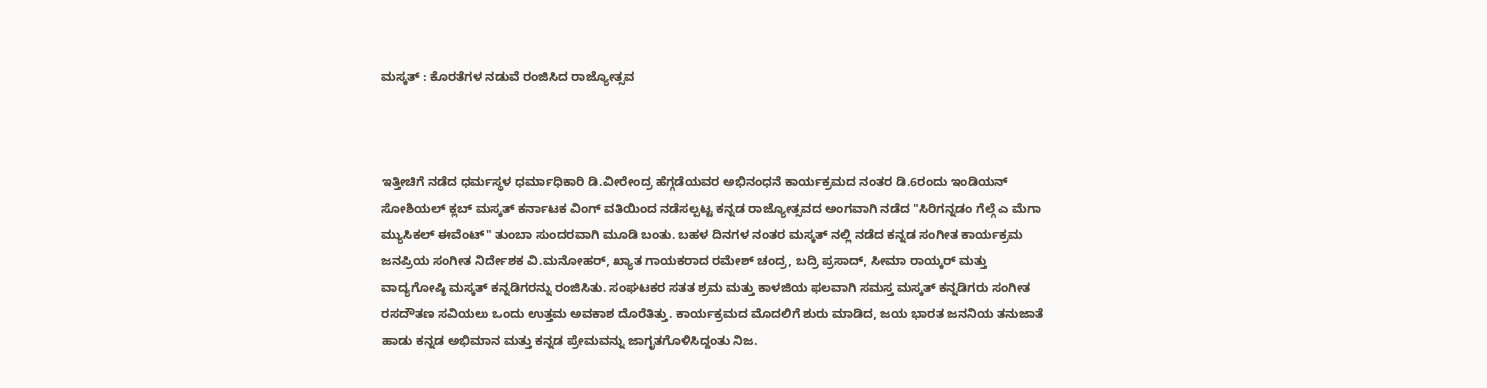ಮಸ್ಕತ್ : ಕೊರತೆಗಳ ನಡುವೆ ರಂಜಿಸಿದ ರಾಜ್ಯೋತ್ಸವ



ಇತ್ತೀಚಿಗೆ ನಡೆದ ಧರ್ಮಸ್ಥಳ ಧರ್ಮಾಧಿಕಾರಿ ಡಿ.ವೀರೇಂದ್ರ ಹೆಗ್ಗಡೆಯವರ ಅಭಿನಂಧನೆ ಕಾರ್ಯಕ್ರಮದ ನಂತರ ಡಿ.6ರಂದು ಇಂಡಿಯನ್ ಸೋಶಿಯಲ್ ಕ್ಲಬ್ ಮಸ್ಕತ್ ಕರ್ನಾಟಕ ವಿಂಗ್ ವತಿಯಿಂದ ನಡೆಸಲ್ಪಟ್ಟ ಕನ್ನಡ ರಾಜ್ಯೋತ್ಸವದ ಅಂಗವಾಗಿ ನಡೆದ "ಸಿರಿಗನ್ನಡಂ ಗೆಲ್ಗೆ ಎ ಮೆಗಾ ಮ್ಯುಸಿಕಲ್ ಈವೆಂಟ್" ತುಂಬಾ ಸುಂದರವಾಗಿ ಮೂಡಿ ಬಂತು. ಬಹಳ ದಿನಗಳ ನಂತರ ಮಸ್ಕತ್ ನಲ್ಲಿ ನಡೆದ ಕನ್ನಡ ಸಂಗೀತ ಕಾರ್ಯಕ್ರಮ ಜನಪ್ರಿಯ ಸಂಗೀತ ನಿರ್ದೇಶಕ ವಿ.ಮನೋಹರ್, ಖ್ಯಾತ ಗಾಯಕರಾದ ರಮೇಶ್ ಚಂದ್ರ, ಬದ್ರಿ ಪ್ರಸಾದ್, ಸೀಮಾ ರಾಯ್ಕರ್ ಮತ್ತು ವಾದ್ಯಗೋಷ್ಠಿ ಮಸ್ಕತ್ ಕನ್ನಡಿಗರನ್ನು ರಂಜಿಸಿತು. ಸಂಘಟಕರ ಸತತ ಶ್ರಮ ಮತ್ತು ಕಾಳಜಿಯ ಫಲವಾಗಿ ಸಮಸ್ತ ಮಸ್ಕತ್ ಕನ್ನಡಿಗರು ಸಂಗೀತ ರಸದೌತಣ ಸವಿಯಲು ಒಂದು ಉತ್ತಮ ಅವಕಾಶ ದೊರೆತಿತ್ತು. ಕಾರ್ಯಕ್ರಮದ ಮೊದಲಿಗೆ ಶುರು ಮಾಡಿದ, ಜಯ ಭಾರತ ಜನನಿಯ ತನುಜಾತೆ ಹಾಡು ಕನ್ನಡ ಅಭಿಮಾನ ಮತ್ತು ಕನ್ನಡ ಪ್ರೇಮವನ್ನು ಜಾಗೃತಗೊಳಿಸಿದ್ದಂತು ನಿಜ.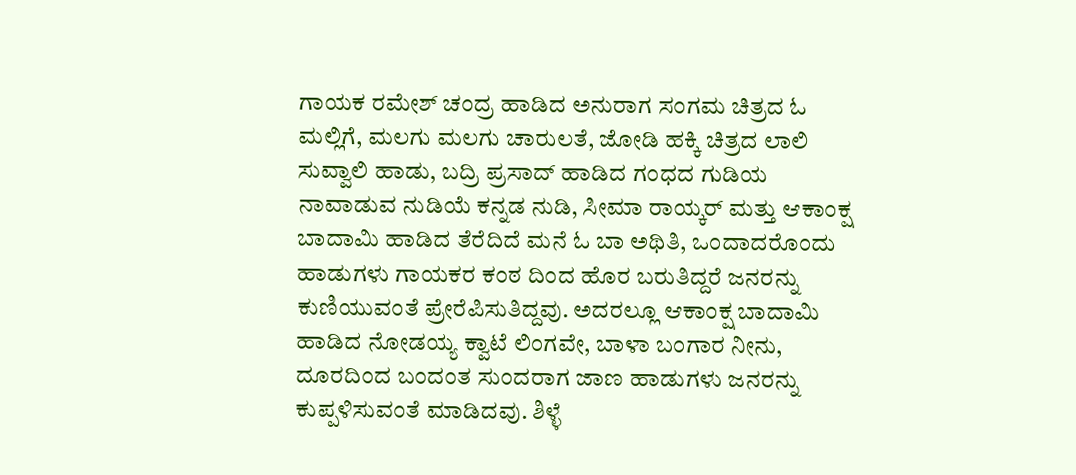ಗಾಯಕ ರಮೇಶ್ ಚಂದ್ರ ಹಾಡಿದ ಅನುರಾಗ ಸಂಗಮ ಚಿತ್ರದ ಓ ಮಲ್ಲಿಗೆ, ಮಲಗು ಮಲಗು ಚಾರುಲತೆ, ಜೋಡಿ ಹಕ್ಕಿ ಚಿತ್ರದ ಲಾಲಿ ಸುವ್ವಾಲಿ ಹಾಡು, ಬದ್ರಿ ಪ್ರಸಾದ್ ಹಾಡಿದ ಗಂಧದ ಗುಡಿಯ ನಾವಾಡುವ ನುಡಿಯೆ ಕನ್ನಡ ನುಡಿ, ಸೀಮಾ ರಾಯ್ಕರ್ ಮತ್ತು ಆಕಾಂಕ್ಷ ಬಾದಾಮಿ ಹಾಡಿದ ತೆರೆದಿದೆ ಮನೆ ಓ ಬಾ ಅಥಿತಿ, ಒಂದಾದರೊಂದು ಹಾಡುಗಳು ಗಾಯಕರ ಕಂಠ ದಿಂದ ಹೊರ ಬರುತಿದ್ದರೆ ಜನರನ್ನು ಕುಣಿಯುವಂತೆ ಪ್ರೇರೆಪಿಸುತಿದ್ದವು. ಅದರಲ್ಲೂ ಆಕಾಂಕ್ಷ ಬಾದಾಮಿ ಹಾಡಿದ ನೋಡಯ್ಯ ಕ್ವಾಟೆ ಲಿಂಗವೇ, ಬಾಳಾ ಬಂಗಾರ ನೀನು, ದೂರದಿಂದ ಬಂದಂತ ಸುಂದರಾಗ ಜಾಣ ಹಾಡುಗಳು ಜನರನ್ನು ಕುಪ್ಪಳಿಸುವಂತೆ ಮಾಡಿದವು. ಶಿಳ್ಳೆ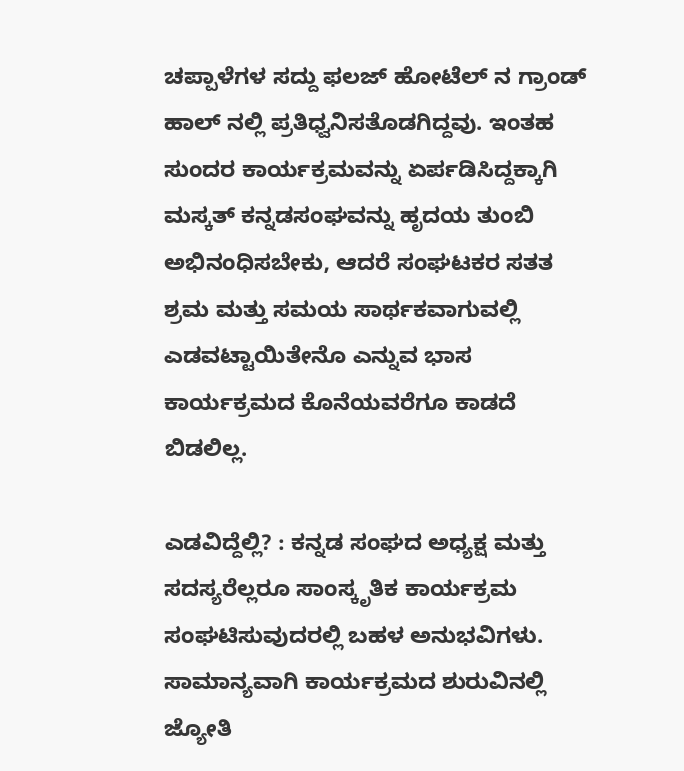ಚಪ್ಪಾಳೆಗಳ ಸದ್ದು ಫಲಜ್ ಹೋಟೆಲ್ ನ ಗ್ರಾಂಡ್ ಹಾಲ್ ನಲ್ಲಿ ಪ್ರತಿಧ್ವನಿಸತೊಡಗಿದ್ದವು. ಇಂತಹ ಸುಂದರ ಕಾರ್ಯಕ್ರಮವನ್ನು ಏರ್ಪಡಿಸಿದ್ದಕ್ಕಾಗಿ ಮಸ್ಕತ್ ಕನ್ನಡಸಂಘವನ್ನು ಹೃದಯ ತುಂಬಿ ಅಭಿನಂಧಿಸಬೇಕು, ಆದರೆ ಸಂಘಟಕರ ಸತತ ಶ್ರಮ ಮತ್ತು ಸಮಯ ಸಾರ್ಥಕವಾಗುವಲ್ಲಿ ಎಡವಟ್ಟಾಯಿತೇನೊ ಎನ್ನುವ ಭಾಸ ಕಾರ್ಯಕ್ರಮದ ಕೊನೆಯವರೆಗೂ ಕಾಡದೆ ಬಿಡಲಿಲ್ಲ.

ಎಡವಿದ್ದೆಲ್ಲಿ? : ಕನ್ನಡ ಸಂಘದ ಅಧ್ಯಕ್ಷ ಮತ್ತು ಸದಸ್ಯರೆಲ್ಲರೂ ಸಾಂಸ್ಕೃತಿಕ ಕಾರ್ಯಕ್ರಮ ಸಂಘಟಿಸುವುದರಲ್ಲಿ ಬಹಳ ಅನುಭವಿಗಳು. ಸಾಮಾನ್ಯವಾಗಿ ಕಾರ್ಯಕ್ರಮದ ಶುರುವಿನಲ್ಲಿ ಜ್ಯೋತಿ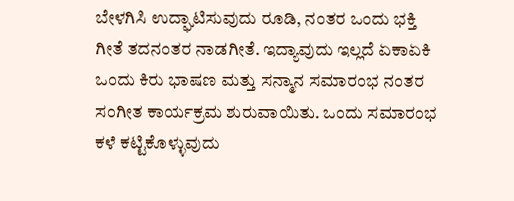ಬೇಳಗಿಸಿ ಉದ್ಘಾಟಿಸುವುದು ರೂಡಿ, ನಂತರ ಒಂದು ಭಕ್ತಿ ಗೀತೆ ತದನಂತರ ನಾಡಗೀತೆ. ಇದ್ಯಾವುದು ಇಲ್ಲದೆ ಏಕಾಏಕಿ ಒಂದು ಕಿರು ಭಾಷಣ ಮತ್ತು ಸನ್ಮಾನ ಸಮಾರಂಭ ನಂತರ ಸಂಗೀತ ಕಾರ್ಯಕ್ರಮ ಶುರುವಾಯಿತು. ಒಂದು ಸಮಾರಂಭ ಕಳೆ ಕಟ್ಟಿಕೊಳ್ಳುವುದು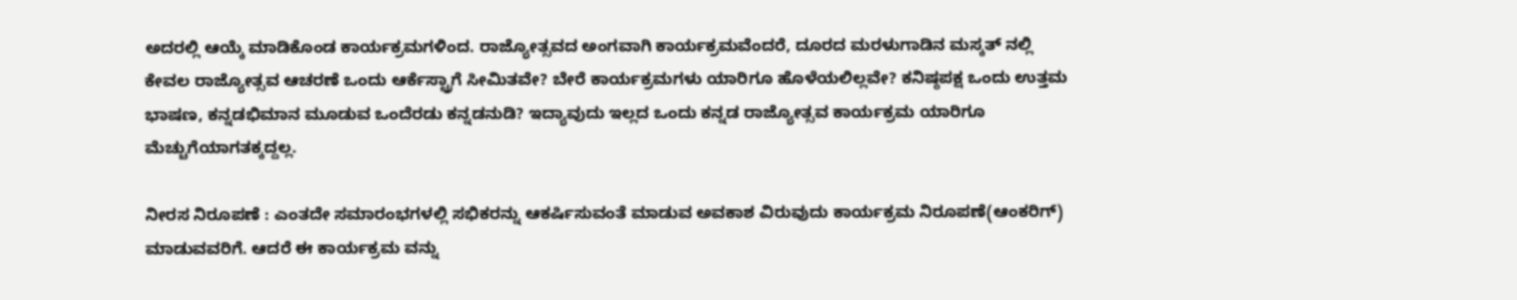ಅದರಲ್ಲಿ ಆಯ್ಕೆ ಮಾಡಿಕೊಂಡ ಕಾರ್ಯಕ್ರಮಗಳಿಂದ. ರಾಜ್ಯೋತ್ಸವದ ಅಂಗವಾಗಿ ಕಾರ್ಯಕ್ರಮವೆಂದರೆ, ದೂರದ ಮರಳುಗಾಡಿನ ಮಸ್ಕತ್ ನಲ್ಲಿ ಕೇವಲ ರಾಜ್ಯೋತ್ಸವ ಆಚರಣೆ ಒಂದು ಆರ್ಕೆಸ್ಟ್ರಾಗೆ ಸೀಮಿತವೇ? ಬೇರೆ ಕಾರ್ಯಕ್ರಮಗಳು ಯಾರಿಗೂ ಹೊಳೆಯಲಿಲ್ಲವೇ? ಕನಿಷ್ಠಪಕ್ಷ ಒಂದು ಉತ್ತಮ ಭಾಷಣ, ಕನ್ನಡಭಿಮಾನ ಮೂಡುವ ಒಂದೆರಡು ಕನ್ನಡನುಡಿ? ಇದ್ಯಾವುದು ಇಲ್ಲದ ಒಂದು ಕನ್ನಡ ರಾಜ್ಯೋತ್ಸವ ಕಾರ್ಯಕ್ರಮ ಯಾರಿಗೂ ಮೆಚ್ಚುಗೆಯಾಗತಕ್ಕದ್ದಲ್ಲ.

ನೀರಸ ನಿರೂಪಣೆ : ಎಂತದೇ ಸಮಾರಂಭಗಳಲ್ಲಿ ಸಭಿಕರನ್ನು ಆಕರ್ಷಿಸುವಂತೆ ಮಾಡುವ ಅವಕಾಶ ವಿರುವುದು ಕಾರ್ಯಕ್ರಮ ನಿರೂಪಣೆ(ಆಂಕರಿಗ್) ಮಾಡುವವರಿಗೆ. ಆದರೆ ಈ ಕಾರ್ಯಕ್ರಮ ವನ್ನು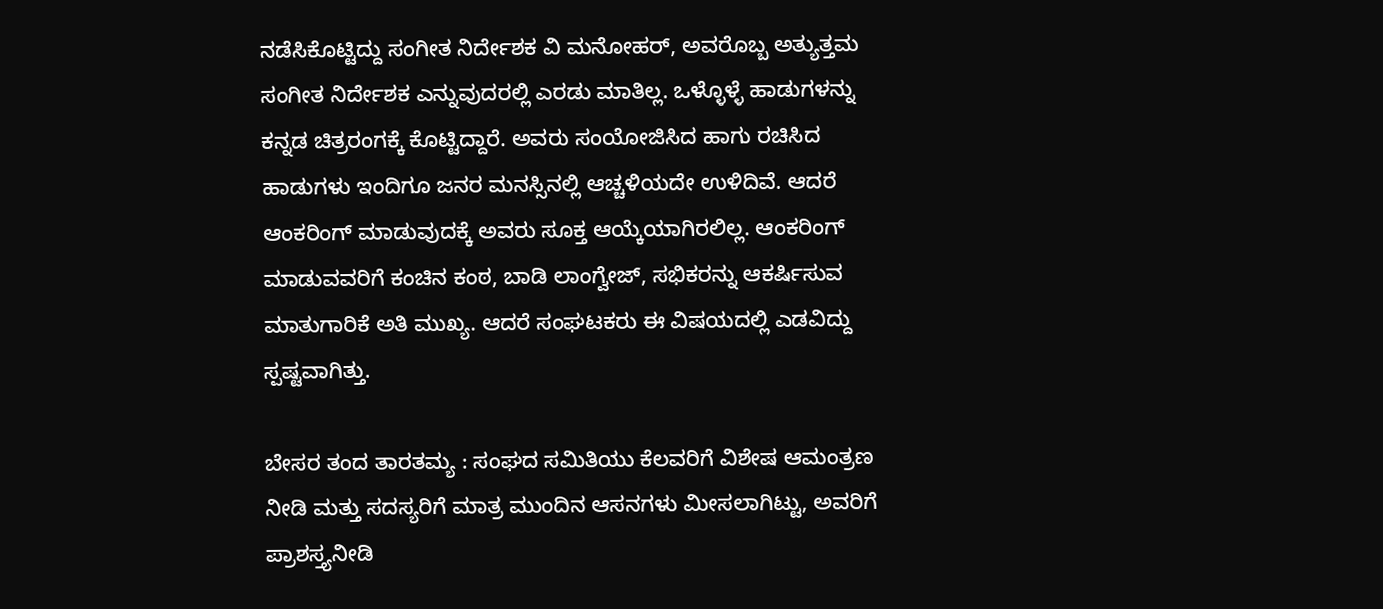ನಡೆಸಿಕೊಟ್ಟಿದ್ದು ಸಂಗೀತ ನಿರ್ದೇಶಕ ವಿ ಮನೋಹರ್, ಅವರೊಬ್ಬ ಅತ್ಯುತ್ತಮ ಸಂಗೀತ ನಿರ್ದೇಶಕ ಎನ್ನುವುದರಲ್ಲಿ ಎರಡು ಮಾತಿಲ್ಲ. ಒಳ್ಳೊಳ್ಳೆ ಹಾಡುಗಳನ್ನು ಕನ್ನಡ ಚಿತ್ರರಂಗಕ್ಕೆ ಕೊಟ್ಟಿದ್ದಾರೆ. ಅವರು ಸಂಯೋಜಿಸಿದ ಹಾಗು ರಚಿಸಿದ ಹಾಡುಗಳು ಇಂದಿಗೂ ಜನರ ಮನಸ್ಸಿನಲ್ಲಿ ಆಚ್ಚಳಿಯದೇ ಉಳಿದಿವೆ. ಆದರೆ ಆಂಕರಿಂಗ್ ಮಾಡುವುದಕ್ಕೆ ಅವರು ಸೂಕ್ತ ಆಯ್ಕೆಯಾಗಿರಲಿಲ್ಲ. ಆಂಕರಿಂಗ್ ಮಾಡುವವರಿಗೆ ಕಂಚಿನ ಕಂಠ, ಬಾಡಿ ಲಾಂಗ್ವೇಜ್, ಸಭಿಕರನ್ನು ಆಕರ್ಷಿಸುವ ಮಾತುಗಾರಿಕೆ ಅತಿ ಮುಖ್ಯ. ಆದರೆ ಸಂಘಟಕರು ಈ ವಿಷಯದಲ್ಲಿ ಎಡವಿದ್ದು ಸ್ಪಷ್ಟವಾಗಿತ್ತು.

ಬೇಸರ ತಂದ ತಾರತಮ್ಯ : ಸಂಘದ ಸಮಿತಿಯು ಕೆಲವರಿಗೆ ವಿಶೇಷ ಆಮಂತ್ರಣ ನೀಡಿ ಮತ್ತು ಸದಸ್ಯರಿಗೆ ಮಾತ್ರ ಮುಂದಿನ ಆಸನಗಳು ಮೀಸಲಾಗಿಟ್ಟು, ಅವರಿಗೆ ಪ್ರಾಶಸ್ತ್ಯನೀಡಿ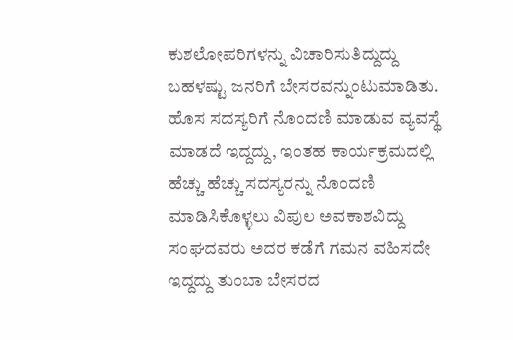ಕುಶಲೋಪರಿಗಳನ್ನು ವಿಚಾರಿಸುತಿದ್ದುದ್ದು ಬಹಳಷ್ಟು ಜನರಿಗೆ ಬೇಸರವನ್ನುಂಟುಮಾಡಿತು. ಹೊಸ ಸದಸ್ಯರಿಗೆ ನೊಂದಣಿ ಮಾಡುವ ವ್ಯವಸ್ಥೆ ಮಾಡದೆ ಇದ್ದದ್ದು, ಇಂತಹ ಕಾರ್ಯಕ್ರಮದಲ್ಲಿ ಹೆಚ್ಚು ಹೆಚ್ಚು ಸದಸ್ಯರನ್ನು ನೊಂದಣಿ ಮಾಡಿಸಿಕೊಳ್ಳಲು ವಿಪುಲ ಅವಕಾಶವಿದ್ದು ಸಂಘದವರು ಅದರ ಕಡೆಗೆ ಗಮನ ವಹಿಸದೇ ಇದ್ದದ್ದು ತುಂಬಾ ಬೇಸರದ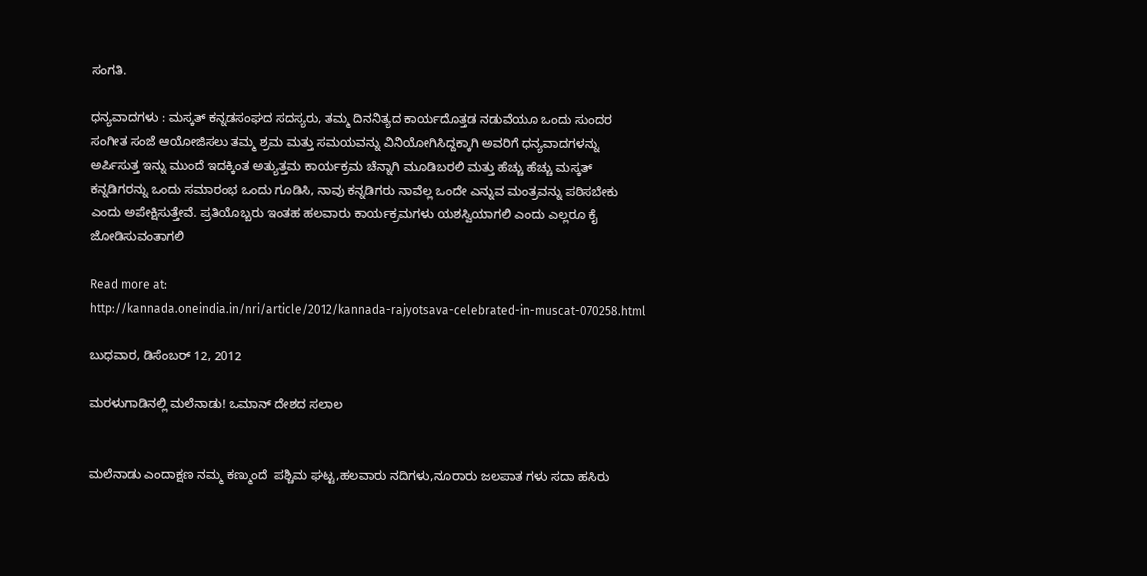ಸಂಗತಿ.

ಧನ್ಯವಾದಗಳು : ಮಸ್ಕತ್ ಕನ್ನಡಸಂಘದ ಸದಸ್ಯರು, ತಮ್ಮ ದಿನನಿತ್ಯದ ಕಾರ್ಯದೊತ್ತಡ ನಡುವೆಯೂ ಒಂದು ಸುಂದರ ಸಂಗೀತ ಸಂಜೆ ಆಯೋಜಿಸಲು ತಮ್ಮ ಶ್ರಮ ಮತ್ತು ಸಮಯವನ್ನು ವಿನಿಯೋಗಿಸಿದ್ದಕ್ಕಾಗಿ ಅವರಿಗೆ ಧನ್ಯವಾದಗಳನ್ನು ಅರ್ಪಿಸುತ್ತ ಇನ್ನು ಮುಂದೆ ಇದಕ್ಕಿಂತ ಅತ್ಯುತ್ತಮ ಕಾರ್ಯಕ್ರಮ ಚೆನ್ನಾಗಿ ಮೂಡಿಬರಲಿ ಮತ್ತು ಹೆಚ್ಚು ಹೆಚ್ಚು ಮಸ್ಕತ್ ಕನ್ನಡಿಗರನ್ನು ಒಂದು ಸಮಾರಂಭ ಒಂದು ಗೂಡಿಸಿ, ನಾವು ಕನ್ನಡಿಗರು ನಾವೆಲ್ಲ ಒಂದೇ ಎನ್ನುವ ಮಂತ್ರವನ್ನು ಪಠಿಸಬೇಕು ಎಂದು ಅಪೇಕ್ಷಿಸುತ್ತೇವೆ. ಪ್ರತಿಯೊಬ್ಬರು ಇಂತಹ ಹಲವಾರು ಕಾರ್ಯಕ್ರಮಗಳು ಯಶಸ್ವಿಯಾಗಲಿ ಎಂದು ಎಲ್ಲರೂ ಕೈ ಜೋಡಿಸುವಂತಾಗಲಿ

Read more at:
http://kannada.oneindia.in/nri/article/2012/kannada-rajyotsava-celebrated-in-muscat-070258.html

ಬುಧವಾರ, ಡಿಸೆಂಬರ್ 12, 2012

ಮರಳುಗಾಡಿನಲ್ಲಿ ಮಲೆನಾಡು! ಒಮಾನ್ ದೇಶದ ಸಲಾಲ


ಮಲೆನಾಡು ಎಂದಾಕ್ಷಣ ನಮ್ಮ ಕಣ್ಮುಂದೆ  ಪಶ್ಚಿಮ ಘಟ್ಟ,ಹಲವಾರು ನದಿಗಳು,ನೂರಾರು ಜಲಪಾತ ಗಳು ಸದಾ ಹಸಿರು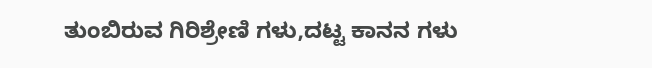ತುಂಬಿರುವ ಗಿರಿಶ್ರೇಣಿ ಗಳು,ದಟ್ಟ ಕಾನನ ಗಳು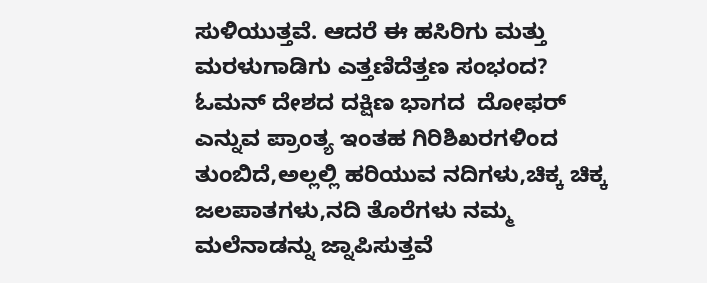ಸುಳಿಯುತ್ತವೆ. ಆದರೆ ಈ ಹಸಿರಿಗು ಮತ್ತು ಮರಳುಗಾಡಿಗು ಎತ್ತಣಿದೆತ್ತಣ ಸಂಭಂದ? ಓಮನ್ ದೇಶದ ದಕ್ಷಿಣ ಭಾಗದ  ದೋಫರ್ ಎನ್ನುವ ಪ್ರಾಂತ್ಯ ಇಂತಹ ಗಿರಿಶಿಖರಗಳಿಂದ ತುಂಬಿದೆ,ಅಲ್ಲಲ್ಲಿ ಹರಿಯುವ ನದಿಗಳು,ಚಿಕ್ಕ ಚಿಕ್ಕ ಜಲಪಾತಗಳು,ನದಿ ತೊರೆಗಳು ನಮ್ಮ ಮಲೆನಾಡನ್ನು ಜ್ನಾಪಿಸುತ್ತವೆ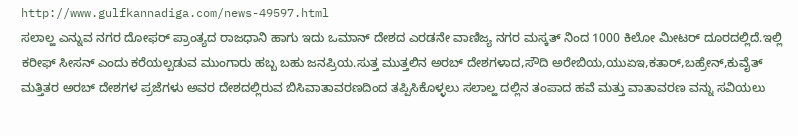http://www.gulfkannadiga.com/news-49597.html
ಸಲಾಲ್ಹ ಎನ್ನುವ ನಗರ ದೋಫರ್ ಪ್ರಾಂತ್ಯದ ರಾಜಧಾನಿ ಹಾಗು ಇದು ಒಮಾನ್ ದೇಶದ ಎರಡನೇ ವಾಣಿಜ್ಯ ನಗರ ಮಸ್ಕತ್ ನಿಂದ 1000 ಕಿಲೋ ಮೀಟರ್ ದೂರದಲ್ಲಿದೆ.ಇಲ್ಲಿ ಕರೀಫ್ ಸೀಸನ್ ಎಂದು ಕರೆಯಲ್ಪಡುವ ಮುಂಗಾರು ಹಬ್ಬ ಬಹು ಜನಪ್ರಿಯ.ಸುತ್ತ ಮುತ್ತಲಿನ ಅರಬ್ ದೇಶಗಳಾದ,ಸೌದಿ ಅರೇಬಿಯ,ಯು‌ಏ‌ಇ,ಕತಾರ್,ಬಹ್ರೇನ್,ಕುವೈತ್ ಮತ್ತಿತರ ಅರಬ್ ದೇಶಗಳ ಪ್ರಜೆಗಳು ಅವರ ದೇಶದಲ್ಲಿರುವ ಬಿಸಿವಾತಾವರಣದಿಂದ ತಪ್ಪಿಸಿಕೊಳ್ಳಲು ಸಲಾಲ್ಹ ದಲ್ಲಿನ ತಂಪಾದ ಹವೆ ಮತ್ತು ವಾತಾವರಣ ವನ್ನು ಸವಿಯಲು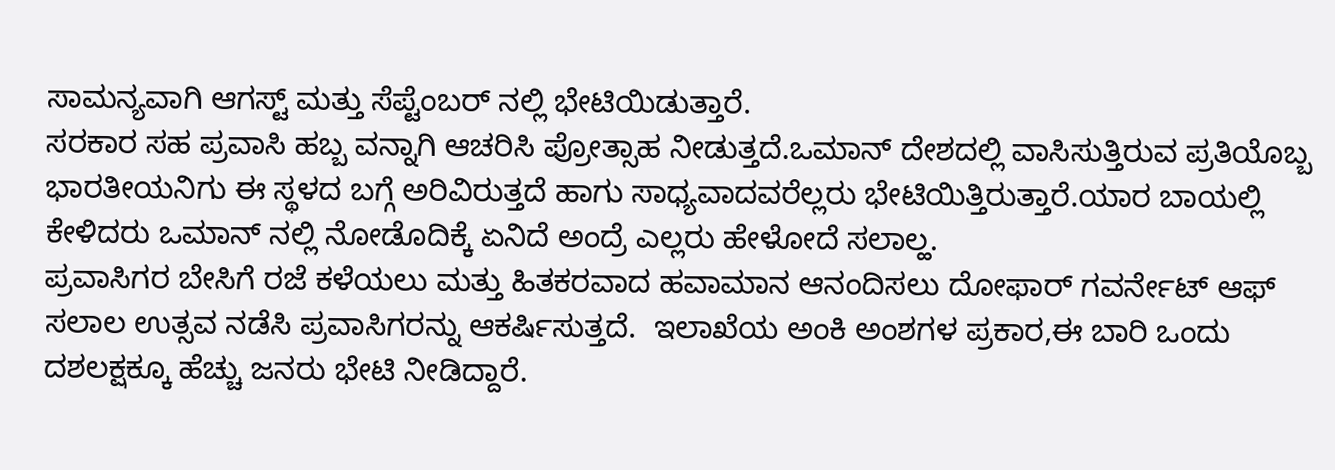ಸಾಮನ್ಯವಾಗಿ ಆಗಸ್ಟ್ ಮತ್ತು ಸೆಪ್ಟೆಂಬರ್ ನಲ್ಲಿ ಭೇಟಿಯಿಡುತ್ತಾರೆ.
ಸರಕಾರ ಸಹ ಪ್ರವಾಸಿ ಹಬ್ಬ ವನ್ನಾಗಿ ಆಚರಿಸಿ ಪ್ರೋತ್ಸಾಹ ನೀಡುತ್ತದೆ.ಒಮಾನ್ ದೇಶದಲ್ಲಿ ವಾಸಿಸುತ್ತಿರುವ ಪ್ರತಿಯೊಬ್ಬ ಭಾರತೀಯನಿಗು ಈ ಸ್ಥಳದ ಬಗ್ಗೆ ಅರಿವಿರುತ್ತದೆ ಹಾಗು ಸಾಧ್ಯವಾದವರೆಲ್ಲರು ಭೇಟಿಯಿತ್ತಿರುತ್ತಾರೆ.ಯಾರ ಬಾಯಲ್ಲಿ ಕೇಳಿದರು ಒಮಾನ್ ನಲ್ಲಿ ನೋಡೊದಿಕ್ಕೆ ಏನಿದೆ ಅಂದ್ರೆ ಎಲ್ಲರು ಹೇಳೋದೆ ಸಲಾಲ್ಹ.
ಪ್ರವಾಸಿಗರ ಬೇಸಿಗೆ ರಜೆ ಕಳೆಯಲು ಮತ್ತು ಹಿತಕರವಾದ ಹವಾಮಾನ ಆನಂದಿಸಲು ದೋಫಾರ್ ಗವರ್ನೇಟ್ ಆಫ್ ಸಲಾಲ ಉತ್ಸವ ನಡೆಸಿ ಪ್ರವಾಸಿಗರನ್ನು ಆಕರ್ಷಿಸುತ್ತದೆ.  ಇಲಾಖೆಯ ಅಂಕಿ ಅಂಶಗಳ ಪ್ರಕಾರ,ಈ ಬಾರಿ ಒಂದು ದಶಲಕ್ಷಕ್ಕೂ ಹೆಚ್ಚು ಜನರು ಭೇಟಿ ನೀಡಿದ್ದಾರೆ.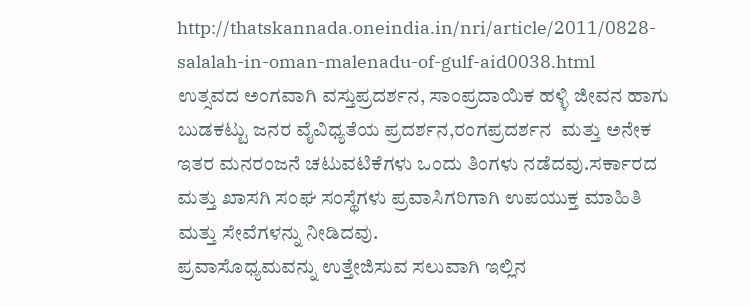http://thatskannada.oneindia.in/nri/article/2011/0828-salalah-in-oman-malenadu-of-gulf-aid0038.html
ಉತ್ಸವದ ಅಂಗವಾಗಿ ವಸ್ತುಪ್ರದರ್ಶನ, ಸಾಂಪ್ರದಾಯಿಕ ಹಳ್ಳಿ ಜೀವನ ಹಾಗು ಬುಡಕಟ್ಟು ಜನರ ವೈವಿಧ್ಯತೆಯ ಪ್ರದರ್ಶನ,ರಂಗಪ್ರದರ್ಶನ  ಮತ್ತು ಅನೇಕ ಇತರ ಮನರಂಜನೆ ಚಟುವಟಿಕೆಗಳು ಒಂದು ತಿಂಗಳು ನಡೆದವು.ಸರ್ಕಾರದ ಮತ್ತು ಖಾಸಗಿ ಸಂಘ ಸಂಸ್ಥೆಗಳು ಪ್ರವಾಸಿಗರಿಗಾಗಿ ಉಪಯುಕ್ತ ಮಾಹಿತಿ ಮತ್ತು ಸೇವೆಗಳನ್ನು ನೀಡಿದವು.
ಪ್ರವಾಸೊಧ್ಯಮವನ್ನು ಉತ್ತೇಜಿಸುವ ಸಲುವಾಗಿ ಇಲ್ಲಿನ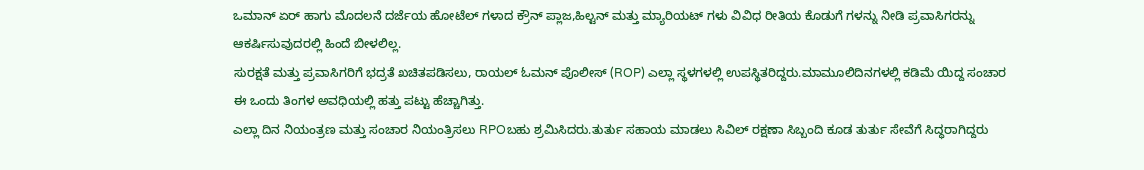ಒಮಾನ್ ಏರ್ ಹಾಗು ಮೊದಲನೆ ದರ್ಜೆಯ ಹೋಟೆಲ್ ಗಳಾದ ಕ್ರೌನ್ ಪ್ಲಾಜ,ಹಿಲ್ಟನ್ ಮತ್ತು ಮ್ಯಾರಿಯಟ್ ಗಳು ವಿವಿಧ ರೀತಿಯ ಕೊಡುಗೆ ಗಳನ್ನು ನೀಡಿ ಪ್ರವಾಸಿಗರನ್ನು ಆಕರ್ಷಿಸುವುದರಲ್ಲಿ ಹಿಂದೆ ಬೀಳಲಿಲ್ಲ.
ಸುರಕ್ಷತೆ ಮತ್ತು ಪ್ರವಾಸಿಗರಿಗೆ ಭದ್ರತೆ ಖಚಿತಪಡಿಸಲು, ರಾಯಲ್ ಓಮನ್ ಪೊಲೀಸ್ (ROP) ಎಲ್ಲಾ ಸ್ಥಳಗಳಲ್ಲಿ ಉಪಸ್ಥಿತರಿದ್ದರು.ಮಾಮೂಲಿದಿನಗಳಲ್ಲಿ ಕಡಿಮೆ ಯಿದ್ದ ಸಂಚಾರ ಈ ಒಂದು ತಿಂಗಳ ಅವಧಿಯಲ್ಲಿ ಹತ್ತು ಪಟ್ಟು ಹೆಚ್ಚಾಗಿತ್ತು.
ಎಲ್ಲಾ ದಿನ ನಿಯಂತ್ರಣ ಮತ್ತು ಸಂಚಾರ ನಿಯಂತ್ರಿಸಲು RPOಬಹು ಶ್ರಮಿಸಿದರು.ತುರ್ತು ಸಹಾಯ ಮಾಡಲು ಸಿವಿಲ್ ರಕ್ಷಣಾ ಸಿಬ್ಬಂದಿ ಕೂಡ ತುರ್ತು ಸೇವೆಗೆ ಸಿದ್ಧರಾಗಿದ್ದರು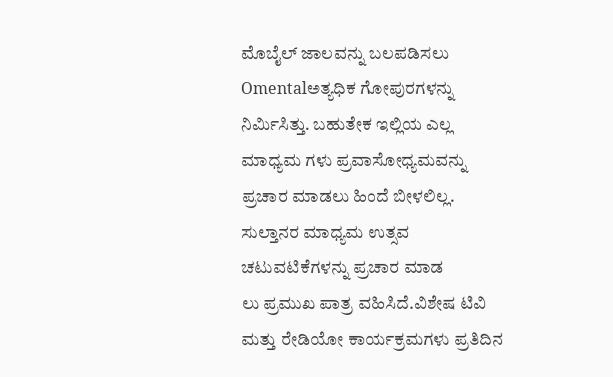ಮೊಬೈಲ್ ಜಾಲವನ್ನು ಬಲಪಡಿಸಲು Omentalಅತ್ಯಧಿಕ ಗೋಪುರಗಳನ್ನು ನಿರ್ಮಿಸಿತ್ತು. ಬಹುತೇಕ ಇಲ್ಲಿಯ ಎಲ್ಲ ಮಾಧ್ಯಮ ಗಳು ಪ್ರವಾಸೋಧ್ಯಮವನ್ನು ಪ್ರಚಾರ ಮಾಡಲು ಹಿಂದೆ ಬೀಳಲಿಲ್ಲ.
ಸುಲ್ತಾನರ ಮಾಧ್ಯಮ ಉತ್ಸವ ಚಟುವಟಿಕೆಗಳನ್ನು ಪ್ರಚಾರ ಮಾಡ
ಲು ಪ್ರಮುಖ ಪಾತ್ರ ವಹಿಸಿದೆ.ವಿಶೇಷ ಟಿವಿ ಮತ್ತು ರೇಡಿಯೋ ಕಾರ್ಯಕ್ರಮಗಳು ಪ್ರತಿದಿನ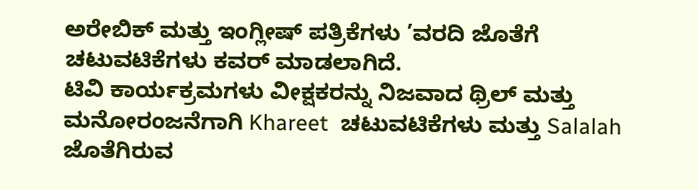ಅರೇಬಿಕ್ ಮತ್ತು ಇಂಗ್ಲೀಷ್ ಪತ್ರಿಕೆಗಳು ’ವರದಿ ಜೊತೆಗೆ ಚಟುವಟಿಕೆಗಳು ಕವರ್ ಮಾಡಲಾಗಿದೆ.
ಟಿವಿ ಕಾರ್ಯಕ್ರಮಗಳು ವೀಕ್ಷಕರನ್ನು ನಿಜವಾದ ಥ್ರಿಲ್ ಮತ್ತು ಮನೋರಂಜನೆಗಾಗಿ Khareet  ಚಟುವಟಿಕೆಗಳು ಮತ್ತು Salalah ಜೊತೆಗಿರುವ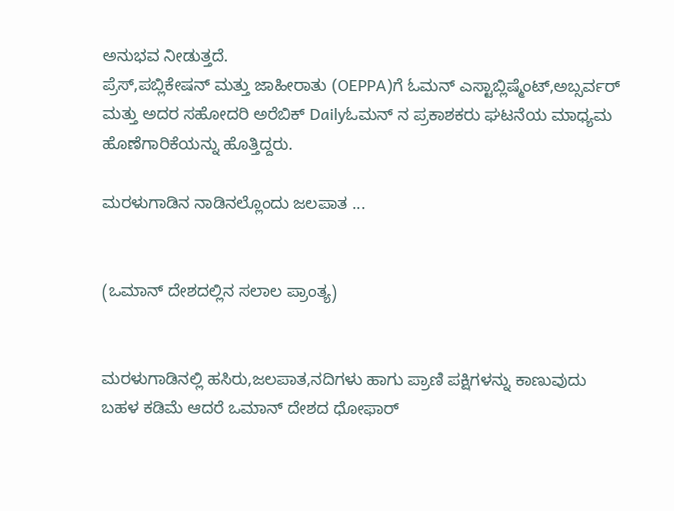ಅನುಭವ ನೀಡುತ್ತದೆ.
ಪ್ರೆಸ್,ಪಬ್ಲಿಕೇಷನ್ ಮತ್ತು ಜಾಹೀರಾತು (OEPPA)ಗೆ ಓಮನ್ ಎಸ್ಟಾಬ್ಲಿಷ್ಮೆಂಟ್,ಅಬ್ಸರ್ವರ್ ಮತ್ತು ಅದರ ಸಹೋದರಿ ಅರೆಬಿಕ್ Dailyಓಮನ್ ನ ಪ್ರಕಾಶಕರು ಘಟನೆಯ ಮಾಧ್ಯಮ ಹೊಣೆಗಾರಿಕೆಯನ್ನು ಹೊತ್ತಿದ್ದರು.

ಮರಳುಗಾಡಿನ ನಾಡಿನಲ್ಲೊಂದು ಜಲಪಾತ ...


(ಒಮಾನ್ ದೇಶದಲ್ಲಿನ ಸಲಾಲ ಪ್ರಾಂತ್ಯ)


ಮರಳುಗಾಡಿನಲ್ಲಿ ಹಸಿರು,ಜಲಪಾತ,ನದಿಗಳು ಹಾಗು ಪ್ರಾಣಿ ಪಕ್ಷಿಗಳನ್ನು ಕಾಣುವುದು ಬಹಳ ಕಡಿಮೆ ಆದರೆ ಒಮಾನ್ ದೇಶದ ಧೋಫಾರ್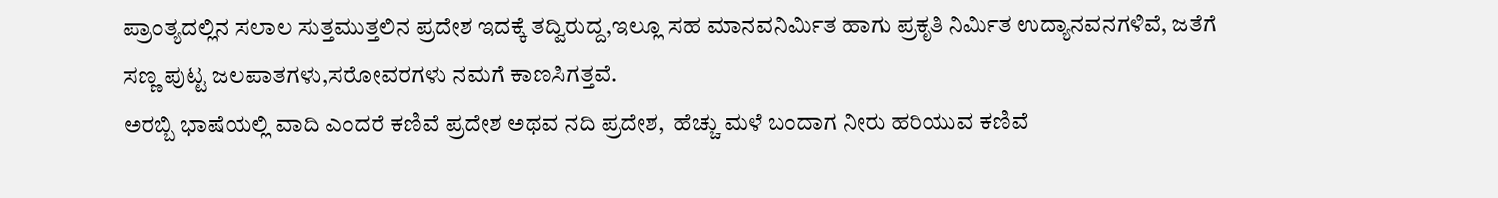ಪ್ರಾಂತ್ಯದಲ್ಲಿನ ಸಲಾಲ ಸುತ್ತಮುತ್ತಲಿನ ಪ್ರದೇಶ ಇದಕ್ಕೆ ತದ್ವಿರುದ್ದ,ಇಲ್ಲೂ ಸಹ ಮಾನವನಿರ್ಮಿತ ಹಾಗು ಪ್ರಕೃತಿ ನಿರ್ಮಿತ ಉದ್ಯಾನವನಗಳಿವೆ, ಜತೆಗೆ ಸಣ್ಣ ಪುಟ್ಟ ಜಲಪಾತಗಳು,ಸರೋವರಗಳು ನಮಗೆ ಕಾಣಸಿಗತ್ತವೆ.
ಅರಬ್ಬಿ ಭಾಷೆಯಲ್ಲಿ ವಾದಿ ಎಂದರೆ ಕಣಿವೆ ಪ್ರದೇಶ ಅಥವ ನದಿ ಪ್ರದೇಶ,  ಹೆಚ್ಚು ಮಳೆ ಬಂದಾಗ ನೀರು ಹರಿಯುವ ಕಣಿವೆ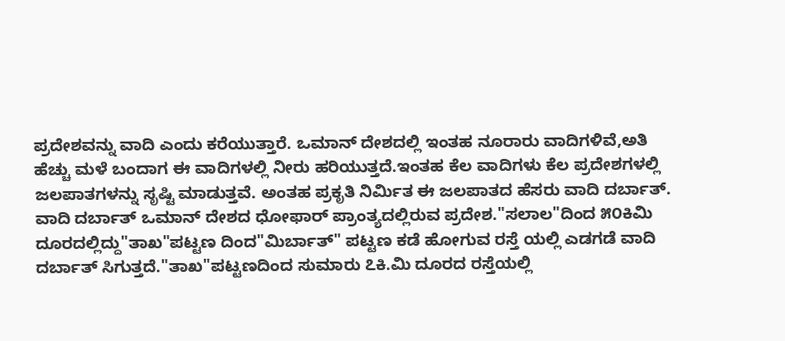ಪ್ರದೇಶವನ್ನು ವಾದಿ ಎಂದು ಕರೆಯುತ್ತಾರೆ. ಒಮಾನ್ ದೇಶದಲ್ಲಿ ಇಂತಹ ನೂರಾರು ವಾದಿಗಳಿವೆ,ಅತಿ ಹೆಚ್ಚು ಮಳೆ ಬಂದಾಗ ಈ ವಾದಿಗಳಲ್ಲಿ ನೀರು ಹರಿಯುತ್ತದೆ.ಇಂತಹ ಕೆಲ ವಾದಿಗಳು ಕೆಲ ಪ್ರದೇಶಗಳಲ್ಲಿ ಜಲಪಾತಗಳನ್ನು ಸೃಷ್ಟಿ ಮಾಡುತ್ತವೆ. ಅಂತಹ ಪ್ರಕೃತಿ ನಿರ್ಮಿತ ಈ ಜಲಪಾತದ ಹೆಸರು ವಾದಿ ದರ್ಬಾತ್.
ವಾದಿ ದರ್ಬಾತ್ ಒಮಾನ್ ದೇಶದ ಧೋಫಾರ್ ಪ್ರಾಂತ್ಯದಲ್ಲಿರುವ ಪ್ರದೇಶ."ಸಲಾಲ"ದಿಂದ ೫೦ಕಿಮಿ ದೂರದಲ್ಲಿದ್ದು"ತಾಖ"ಪಟ್ಟಣ ದಿಂದ"ಮಿರ್ಬಾತ್" ಪಟ್ಟಣ ಕಡೆ ಹೋಗುವ ರಸ್ತೆ ಯಲ್ಲಿ ಎಡಗಡೆ ವಾದಿ ದರ್ಬಾತ್ ಸಿಗುತ್ತದೆ."ತಾಖ"ಪಟ್ಟಣದಿಂದ ಸುಮಾರು ೭ಕಿ.ಮಿ ದೂರದ ರಸ್ತೆಯಲ್ಲಿ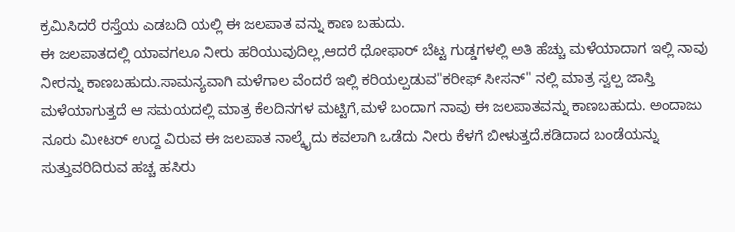ಕ್ರಮಿಸಿದರೆ ರಸ್ತೆಯ ಎಡಬದಿ ಯಲ್ಲಿ ಈ ಜಲಪಾತ ವನ್ನು ಕಾಣ ಬಹುದು.
ಈ ಜಲಪಾತದಲ್ಲಿ ಯಾವಗಲೂ ನೀರು ಹರಿಯುವುದಿಲ್ಲ,ಆದರೆ ಧೋಫಾರ್ ಬೆಟ್ಟ ಗುಡ್ಡಗಳಲ್ಲಿ ಅತಿ ಹೆಚ್ಚು ಮಳೆಯಾದಾಗ ಇಲ್ಲಿ ನಾವು ನೀರನ್ನು ಕಾಣಬಹುದು.ಸಾಮನ್ಯವಾಗಿ ಮಳೆಗಾಲ ವೆಂದರೆ ಇಲ್ಲಿ ಕರಿಯಲ್ಪಡುವ"ಕರೀಫ್ ಸೀಸನ್" ನಲ್ಲಿ ಮಾತ್ರ ಸ್ವಲ್ಪ ಜಾಸ್ತಿ ಮಳೆಯಾಗುತ್ತದೆ ಆ ಸಮಯದಲ್ಲಿ ಮಾತ್ರ ಕೆಲದಿನಗಳ ಮಟ್ಟಿಗೆ,ಮಳೆ ಬಂದಾಗ ನಾವು ಈ ಜಲಪಾತವನ್ನು ಕಾಣಬಹುದು. ಅಂದಾಜು ನೂರು ಮೀಟರ್ ಉದ್ದ ವಿರುವ ಈ ಜಲಪಾತ ನಾಲ್ಕೈದು ಕವಲಾಗಿ ಒಡೆದು ನೀರು ಕೆಳಗೆ ಬೀಳುತ್ತದೆ.ಕಡಿದಾದ ಬಂಡೆಯನ್ನು ಸುತ್ತುವರಿದಿರುವ ಹಚ್ಚ ಹಸಿರು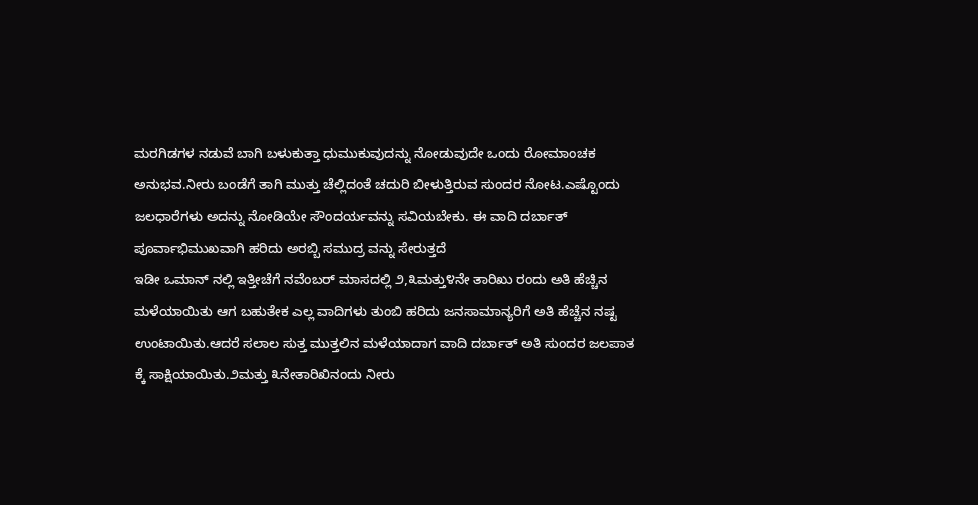ಮರಗಿಡಗಳ ನಡುವೆ ಬಾಗಿ ಬಳುಕುತ್ತಾ ಧುಮುಕುವುದನ್ನು ನೋಡುವುದೇ ಒಂದು ರೋಮಾಂಚಕ ಅನುಭವ.ನೀರು ಬಂಡೆಗೆ ತಾಗಿ ಮುತ್ತು ಚೆಲ್ಲಿದಂತೆ ಚದುರಿ ಬೀಳುತ್ತಿರುವ ಸುಂದರ ನೋಟ.ಎಷ್ಟೊಂದು ಜಲಧಾರೆಗಳು ಅದನ್ನು ನೋಡಿಯೇ ಸೌಂದರ್ಯವನ್ನು ಸವಿಯಬೇಕು. ಈ ವಾದಿ ದರ್ಬಾತ್  ಪೂರ್ವಾಭಿಮುಖವಾಗಿ ಹರಿದು ಅರಬ್ಬಿ ಸಮುದ್ರ ವನ್ನು ಸೇರುತ್ತದೆ
ಇಡೀ ಒಮಾನ್ ನಲ್ಲಿ ಇತ್ತೀಚೆಗೆ ನವೆಂಬರ್ ಮಾಸದಲ್ಲಿ ೨,೩ಮತ್ತು೪ನೇ ತಾರಿಖು ರಂದು ಅತಿ ಹೆಚ್ಚಿನ ಮಳೆಯಾಯಿತು ಆಗ ಬಹುತೇಕ ಎಲ್ಲ ವಾದಿಗಳು ತುಂಬಿ ಹರಿದು ಜನಸಾಮಾನ್ಯರಿಗೆ ಅತಿ ಹೆಚ್ಚೆನ ನಷ್ಟ ಉಂಟಾಯಿತು.ಆದರೆ ಸಲಾಲ ಸುತ್ತ ಮುತ್ತಲಿನ ಮಳೆಯಾದಾಗ ವಾದಿ ದರ್ಬಾತ್ ಅತಿ ಸುಂದರ ಜಲಪಾತ ಕ್ಕೆ ಸಾಕ್ಷಿಯಾಯಿತು.೨ಮತ್ತು ೩ನೇತಾರಿಖಿನಂದು ನೀರು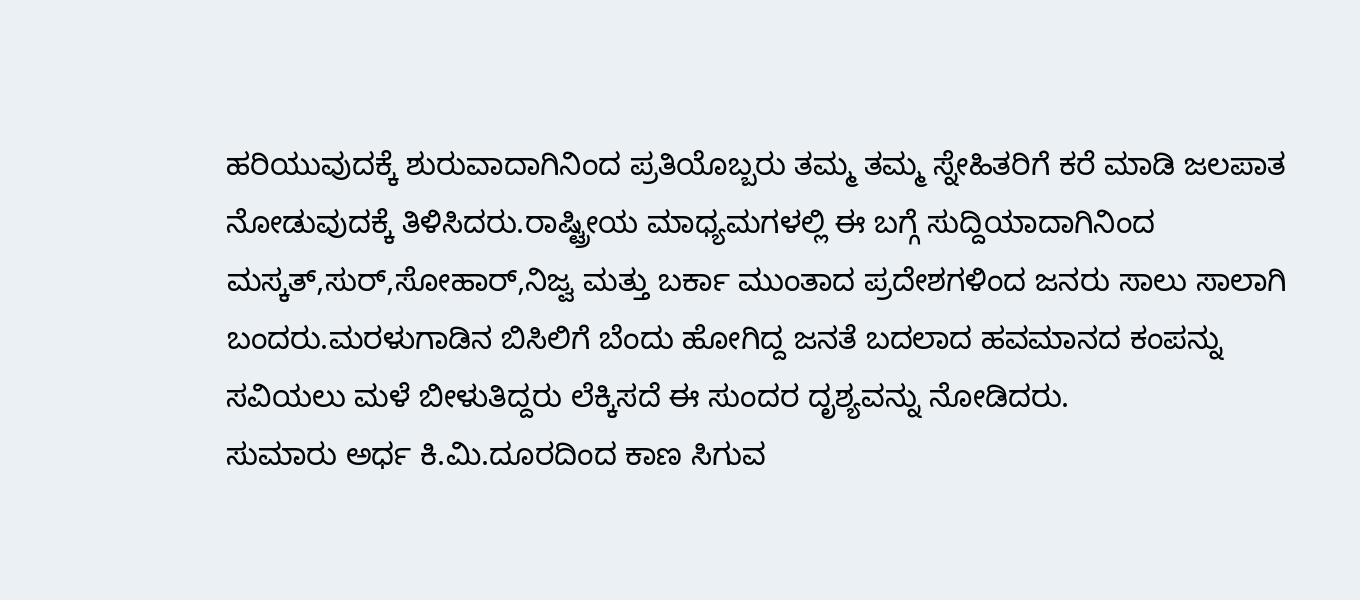ಹರಿಯುವುದಕ್ಕೆ ಶುರುವಾದಾಗಿನಿಂದ ಪ್ರತಿಯೊಬ್ಬರು ತಮ್ಮ ತಮ್ಮ ಸ್ನೇಹಿತರಿಗೆ ಕರೆ ಮಾಡಿ ಜಲಪಾತ ನೋಡುವುದಕ್ಕೆ ತಿಳಿಸಿದರು.ರಾಷ್ಟ್ರೀಯ ಮಾಧ್ಯಮಗಳಲ್ಲಿ ಈ ಬಗ್ಗೆ ಸುದ್ದಿಯಾದಾಗಿನಿಂದ ಮಸ್ಕತ್,ಸುರ್,ಸೋಹಾರ್,ನಿಜ್ವ ಮತ್ತು ಬರ್ಕಾ ಮುಂತಾದ ಪ್ರದೇಶಗಳಿಂದ ಜನರು ಸಾಲು ಸಾಲಾಗಿ ಬಂದರು.ಮರಳುಗಾಡಿನ ಬಿಸಿಲಿಗೆ ಬೆಂದು ಹೋಗಿದ್ದ ಜನತೆ ಬದಲಾದ ಹವಮಾನದ ಕಂಪನ್ನು ಸವಿಯಲು ಮಳೆ ಬೀಳುತಿದ್ದರು ಲೆಕ್ಕಿಸದೆ ಈ ಸುಂದರ ದೃಶ್ಯವನ್ನು ನೋಡಿದರು.
ಸುಮಾರು ಅರ್ಧ ಕಿ.ಮಿ.ದೂರದಿಂದ ಕಾಣ ಸಿಗುವ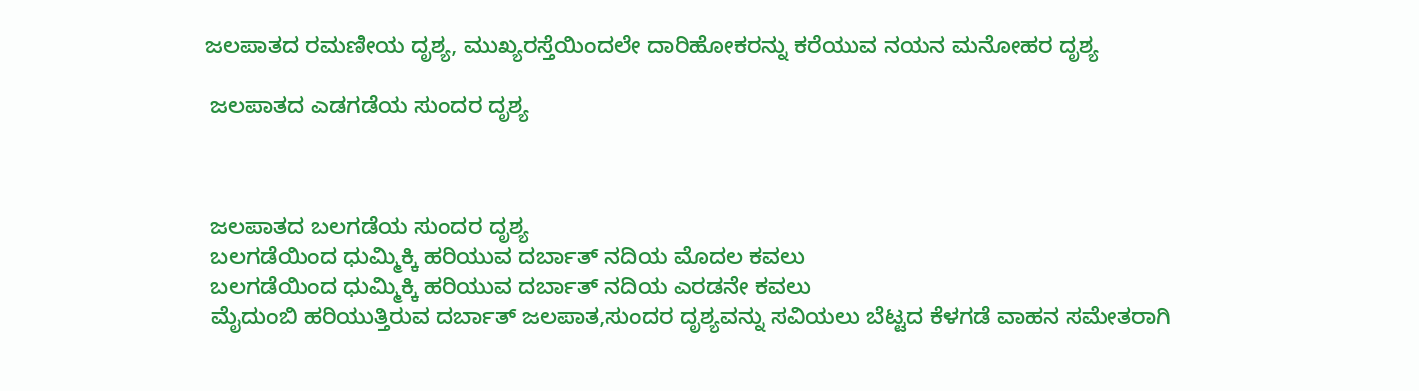ಜಲಪಾತದ ರಮಣೀಯ ದೃಶ್ಯ, ಮುಖ್ಯರಸ್ತೆಯಿಂದಲೇ ದಾರಿಹೋಕರನ್ನು ಕರೆಯುವ ನಯನ ಮನೋಹರ ದೃಶ್ಯ

 ಜಲಪಾತದ ಎಡಗಡೆಯ ಸುಂದರ ದೃಶ್ಯ



 ಜಲಪಾತದ ಬಲಗಡೆಯ ಸುಂದರ ದೃಶ್ಯ
 ಬಲಗಡೆಯಿಂದ ಧುಮ್ಮಿಕ್ಕಿ ಹರಿಯುವ ದರ್ಬಾತ್ ನದಿಯ ಮೊದಲ ಕವಲು
 ಬಲಗಡೆಯಿಂದ ಧುಮ್ಮಿಕ್ಕಿ ಹರಿಯುವ ದರ್ಬಾತ್ ನದಿಯ ಎರಡನೇ ಕವಲು
 ಮೈದುಂಬಿ ಹರಿಯುತ್ತಿರುವ ದರ್ಬಾತ್ ಜಲಪಾತ,ಸುಂದರ ದೃಶ್ಯವನ್ನು ಸವಿಯಲು ಬೆಟ್ಟದ ಕೆಳಗಡೆ ವಾಹನ ಸಮೇತರಾಗಿ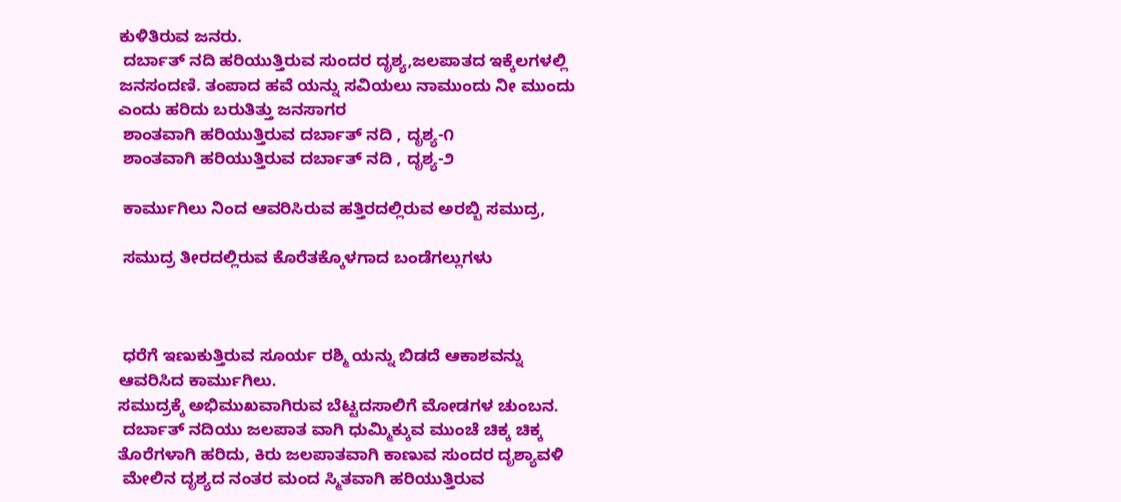ಕುಳಿತಿರುವ ಜನರು.
 ದರ್ಬಾತ್ ನದಿ ಹರಿಯುತ್ತಿರುವ ಸುಂದರ ದೃಶ್ಯ,ಜಲಪಾತದ ಇಕ್ಕೆಲಗಳಲ್ಲಿ ಜನಸಂದಣಿ. ತಂಪಾದ ಹವೆ ಯನ್ನು ಸವಿಯಲು ನಾಮುಂದು ನೀ ಮುಂದು ಎಂದು ಹರಿದು ಬರುತಿತ್ತು ಜನಸಾಗರ
 ಶಾಂತವಾಗಿ ಹರಿಯುತ್ತಿರುವ ದರ್ಬಾತ್ ನದಿ , ದೃಶ್ಯ-೧
 ಶಾಂತವಾಗಿ ಹರಿಯುತ್ತಿರುವ ದರ್ಬಾತ್ ನದಿ , ದೃಶ್ಯ-೨

 ಕಾರ್ಮುಗಿಲು ನಿಂದ ಆವರಿಸಿರುವ ಹತ್ತಿರದಲ್ಲಿರುವ ಅರಬ್ಬಿ ಸಮುದ್ರ,

 ಸಮುದ್ರ ತೀರದಲ್ಲಿರುವ ಕೊರೆತಕ್ಕೊಳಗಾದ ಬಂಡೆಗಲ್ಲುಗಳು



 ಧರೆಗೆ ಇಣುಕುತ್ತಿರುವ ಸೂರ್ಯ ರಶ್ಮಿ ಯನ್ನು ಬಿಡದೆ ಆಕಾಶವನ್ನು ಆವರಿಸಿದ ಕಾರ್ಮುಗಿಲು.
ಸಮುದ್ರಕ್ಕೆ ಅಭಿಮುಖವಾಗಿರುವ ಬೆಟ್ಟದಸಾಲಿಗೆ ಮೋಡಗಳ ಚುಂಬನ.
 ದರ್ಬಾತ್ ನದಿಯು ಜಲಪಾತ ವಾಗಿ ಧುಮ್ಮಿಕ್ಕುವ ಮುಂಚೆ ಚಿಕ್ಕ ಚಿಕ್ಕ ತೊರೆಗಳಾಗಿ ಹರಿದು, ಕಿರು ಜಲಪಾತವಾಗಿ ಕಾಣುವ ಸುಂದರ ದೃಶ್ಯಾವಳಿ
 ಮೇಲಿನ ದೃಶ್ಯದ ನಂತರ ಮಂದ ಸ್ಮಿತವಾಗಿ ಹರಿಯುತ್ತಿರುವ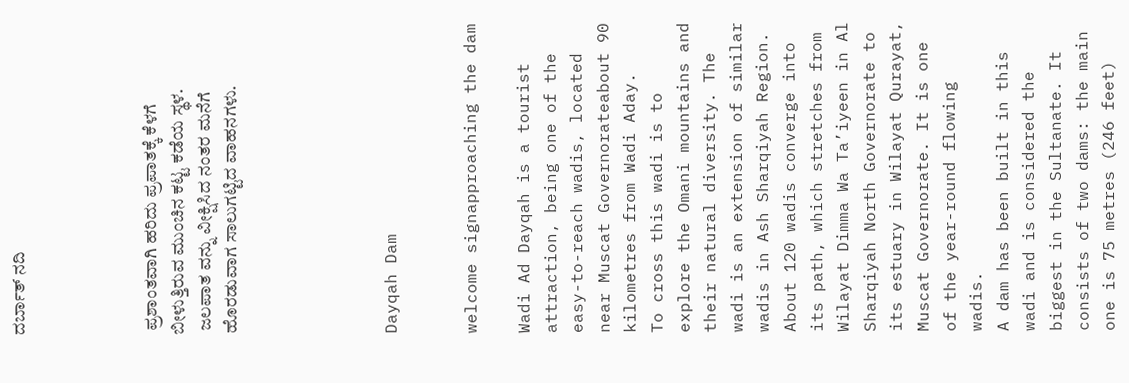ದರ್ಬಾತ್ ನದಿ




 ಪ್ರಶಾಂತವಾಗಿ ಹರಿದು ಪ್ರಪಾತಕ್ಕೆ ಕೆಳಗೆ ಬೀಳುತ್ತಿರುವ ಮುಂಚಿನ ಕಟ್ಟ ಕಡೆಯ ಸ್ಥಳ.
 ಜಲಪಾತ ವನ್ನು ವೀಕ್ಷಿಸಿದ ನಂತರ ಮನೆಗೆ ಹೊರಡುವಾಗ ಸಾಲುಗಟ್ಟಿದ ವಾಹನಗಳು.





Dayqah Dam


welcome signapproaching the dam

Wadi Ad Dayqah is a tourist attraction, being one of the easy-to-reach wadis, located near Muscat Governorateabout 90 kilometres from Wadi Aday.
To cross this wadi is to explore the Omani mountains and their natural diversity. The wadi is an extension of similar wadis in Ash Sharqiyah Region. About 120 wadis converge into its path, which stretches from Wilayat Dimma Wa Ta’iyeen in Al Sharqiyah North Governorate to its estuary in Wilayat Qurayat, Muscat Governorate. It is one of the year-round flowing wadis.
A dam has been built in this wadi and is considered the biggest in the Sultanate. It consists of two dams: the main one is 75 metres (246 feet)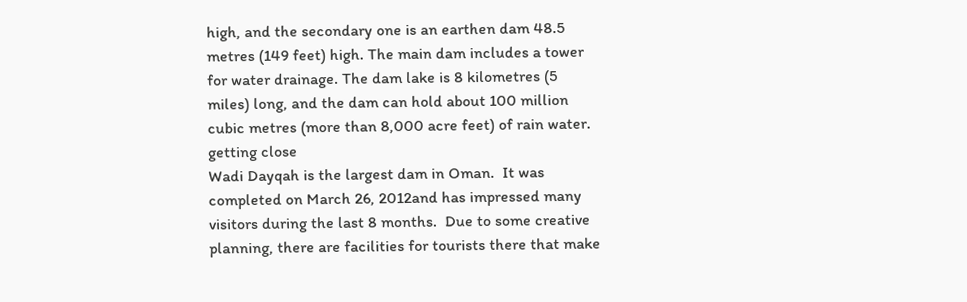high, and the secondary one is an earthen dam 48.5 metres (149 feet) high. The main dam includes a tower for water drainage. The dam lake is 8 kilometres (5 miles) long, and the dam can hold about 100 million cubic metres (more than 8,000 acre feet) of rain water.
getting close
Wadi Dayqah is the largest dam in Oman.  It was completed on March 26, 2012and has impressed many visitors during the last 8 months.  Due to some creative planning, there are facilities for tourists there that make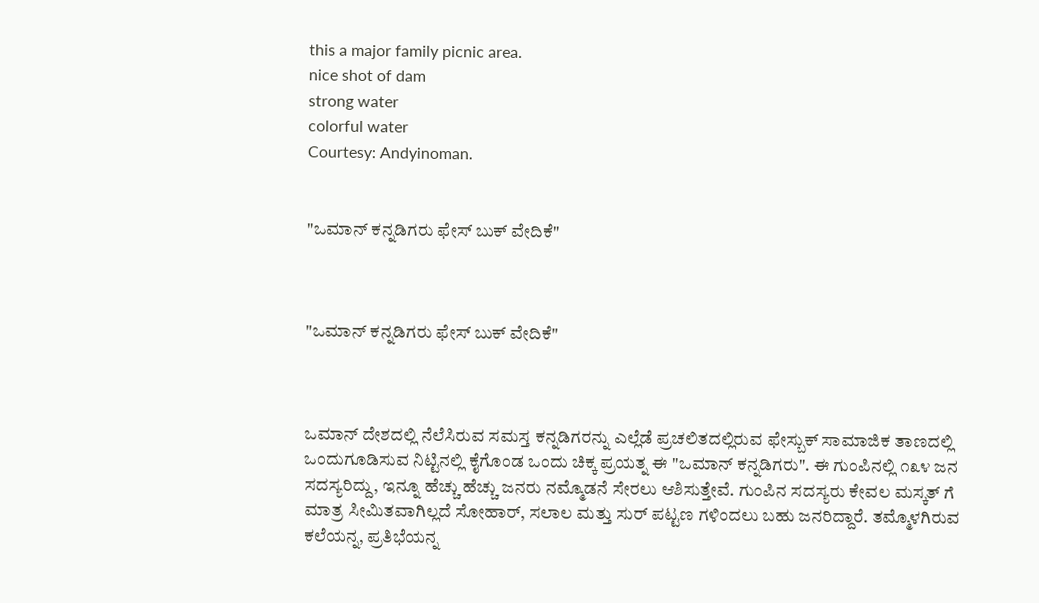this a major family picnic area.
nice shot of dam
strong water
colorful water
Courtesy: Andyinoman.


"ಒಮಾನ್ ಕನ್ನಡಿಗರು ಫೇಸ್ ಬುಕ್ ವೇದಿಕೆ"



"ಒಮಾನ್ ಕನ್ನಡಿಗರು ಫೇಸ್ ಬುಕ್ ವೇದಿಕೆ"



ಒಮಾನ್ ದೇಶದಲ್ಲಿ ನೆಲೆಸಿರುವ ಸಮಸ್ತ ಕನ್ನಡಿಗರನ್ನು ಎಲ್ಲೆಡೆ ಪ್ರಚಲಿತದಲ್ಲಿರುವ ಫೇಸ್ಬುಕ್ ಸಾಮಾಜಿಕ ತಾಣದಲ್ಲಿ ಒಂದುಗೂಡಿಸುವ ನಿಟ್ಟಿನಲ್ಲಿ ಕೈಗೊಂಡ ಒಂದು ಚಿಕ್ಕ ಪ್ರಯತ್ನ ಈ "ಒಮಾನ್ ಕನ್ನಡಿಗರು". ಈ ಗುಂಪಿನಲ್ಲಿ ೧೩೪ ಜನ ಸದಸ್ಯರಿದ್ದು, ಇನ್ನೂ ಹೆಚ್ಚು ಹೆಚ್ಚು ಜನರು ನಮ್ಮೊಡನೆ ಸೇರಲು ಆಶಿಸುತ್ತೇವೆ. ಗುಂಪಿನ ಸದಸ್ಯರು ಕೇವಲ ಮಸ್ಕತ್ ಗೆ ಮಾತ್ರ ಸೀಮಿತವಾಗಿಲ್ಲದೆ ಸೋಹಾರ್, ಸಲಾಲ ಮತ್ತು ಸುರ್ ಪಟ್ಟಣ ಗಳಿಂದಲು ಬಹು ಜನರಿದ್ದಾರೆ. ತಮ್ಮೊಳಗಿರುವ ಕಲೆಯನ್ನ, ಪ್ರತಿಭೆಯನ್ನ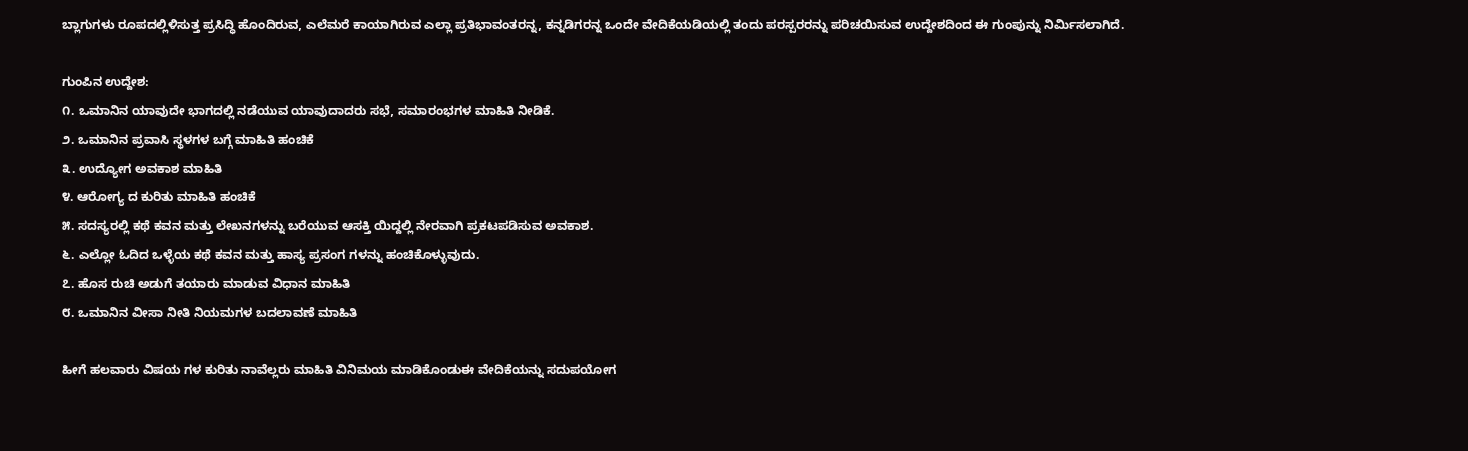ಬ್ಲಾಗುಗಳು ರೂಪದಲ್ಲಿಳಿಸುತ್ತ ಪ್ರಸಿದ್ಧಿ ಹೊಂದಿರುವ, ಎಲೆಮರೆ ಕಾಯಾಗಿರುವ ಎಲ್ಲಾ ಪ್ರತಿಭಾವಂತರನ್ನ, ಕನ್ನಡಿಗರನ್ನ ಒಂದೇ ವೇದಿಕೆಯಡಿಯಲ್ಲಿ ತಂದು ಪರಸ್ಪರರನ್ನು ಪರಿಚಯಿಸುವ ಉದ್ದೇಶದಿಂದ ಈ ಗುಂಪುನ್ನು ನಿರ್ಮಿಸಲಾಗಿದೆ.

ಗುಂಪಿನ ಉದ್ದೇಶ:
೧. ಒಮಾನಿನ ಯಾವುದೇ ಭಾಗದಲ್ಲಿ ನಡೆಯುವ ಯಾವುದಾದರು ಸಭೆ, ಸಮಾರಂಭಗಳ ಮಾಹಿತಿ ನೀಡಿಕೆ.
೨. ಒಮಾನಿನ ಪ್ರವಾಸಿ ಸ್ಥಳಗಳ ಬಗ್ಗೆ ಮಾಹಿತಿ ಹಂಚಿಕೆ
೩. ಉದ್ಯೋಗ ಅವಕಾಶ ಮಾಹಿತಿ
೪. ಆರೋಗ್ಯ ದ ಕುರಿತು ಮಾಹಿತಿ ಹಂಚಿಕೆ
೫. ಸದಸ್ಯರಲ್ಲಿ ಕಥೆ ಕವನ ಮತ್ತು ಲೇಖನಗಳನ್ನು ಬರೆಯುವ ಆಸಕ್ತಿ ಯಿದ್ದಲ್ಲಿ ನೇರವಾಗಿ ಪ್ರಕಟಪಡಿಸುವ ಅವಕಾಶ.
೬. ಎಲ್ಲೋ ಓದಿದ ಒಳ್ಳೆಯ ಕಥೆ ಕವನ ಮತ್ತು ಹಾಸ್ಯ ಪ್ರಸಂಗ ಗಳನ್ನು ಹಂಚಿಕೊಳ್ಳುವುದು.
೭. ಹೊಸ ರುಚಿ ಅಡುಗೆ ತಯಾರು ಮಾಡುವ ವಿಧಾನ ಮಾಹಿತಿ
೮. ಒಮಾನಿನ ವೀಸಾ ನೀತಿ ನಿಯಮಗಳ ಬದಲಾವಣೆ ಮಾಹಿತಿ

ಹೀಗೆ ಹಲವಾರು ವಿಷಯ ಗಳ ಕುರಿತು ನಾವೆಲ್ಲರು ಮಾಹಿತಿ ವಿನಿಮಯ ಮಾಡಿಕೊಂಡುಈ ವೇದಿಕೆಯನ್ನು ಸದುಪಯೋಗ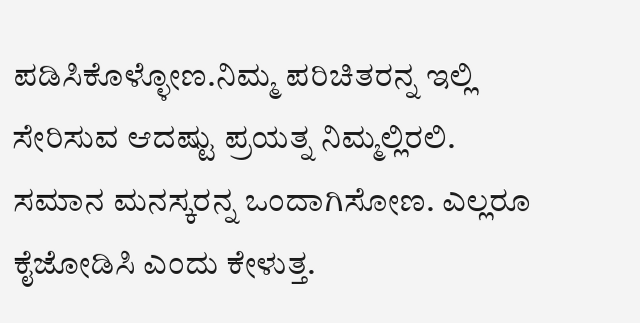ಪಡಿಸಿಕೊಳ್ಳೋಣ.ನಿಮ್ಮ ಪರಿಚಿತರನ್ನ ಇಲ್ಲಿ ಸೇರಿಸುವ ಆದಷ್ಟು ಪ್ರಯತ್ನ ನಿಮ್ಮಲ್ಲಿರಲಿ. ಸಮಾನ ಮನಸ್ಕರನ್ನ ಒಂದಾಗಿಸೋಣ. ಎಲ್ಲರೂ ಕೈಜೋಡಿಸಿ ಎಂದು ಕೇಳುತ್ತ.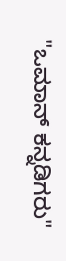"ಒಮಾನ್ ಕನ್ನಡಿಗರು"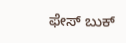ಫೇಸ್ ಬುಕ್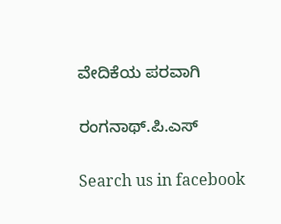ವೇದಿಕೆಯ ಪರವಾಗಿ

ರಂಗನಾಥ್.ಪಿ.ಎಸ್

Search us in facebook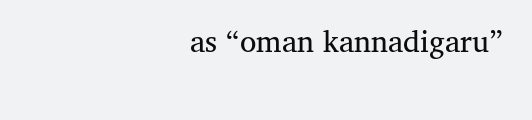as “oman kannadigaru”